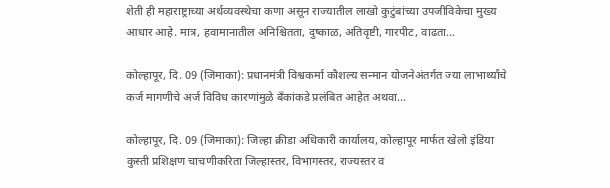शेती ही महाराष्ट्राच्या अर्थव्यवस्थेचा कणा असून राज्यातील लाखो कुटुंबांच्या उपजीविकेचा मुख्य आधार आहे. मात्र, हवामानातील अनिश्चितता, दुष्काळ, अतिवृष्टी, गारपीट, वाढता…

कोल्हापूर, दि. 09 (जिमाका): प्रधानमंत्री विश्वकर्मा कौशल्य सन्मान योजनेअंतर्गत ज्या लाभार्थ्यांचे कर्ज मागणीचे अर्ज विविध कारणांमुळे बँकांकडे प्रलंबित आहेत अथवा…

कोल्हापूर, दि. 09 (जिमाका): जिल्हा क्रीडा अधिकारी कार्यालय, कोल्हापूर मार्फत खेलो इंडिया कुस्ती प्रशिक्षण चाचणीकरिता जिल्हास्तर, विभागस्तर, राज्यस्तर व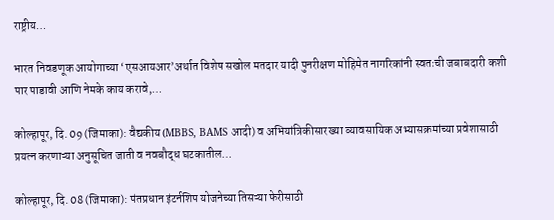राष्ट्रीय…

भारत निवडणूक आयोगाच्या ‘एसआयआर’अर्थात विशेष सखोल मतदार यादी पुनरीक्षण मोहिमेत नागरिकांनी स्वतःची जबाबदारी कशी पार पाडावी आणि नेमके काय करावे,…

कोल्हापूर, दि. 09 (जिमाका): वैद्यकीय (MBBS, BAMS आदी) व अभियांत्रिकीसारख्या व्यावसायिक अभ्यासक्रमांच्या प्रवेशासाठी प्रयत्न करणाऱ्या अनुसूचित जाती व नवबौद्ध घटकातील…

कोल्हापूर, दि. 08 (जिमाका): पंतप्रधान इंटर्नशिप योजनेच्या तिसऱ्या फेरीसाठी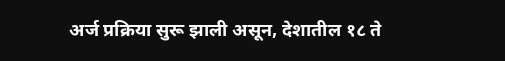अर्ज प्रक्रिया सुरू झाली असून, देशातील १८ ते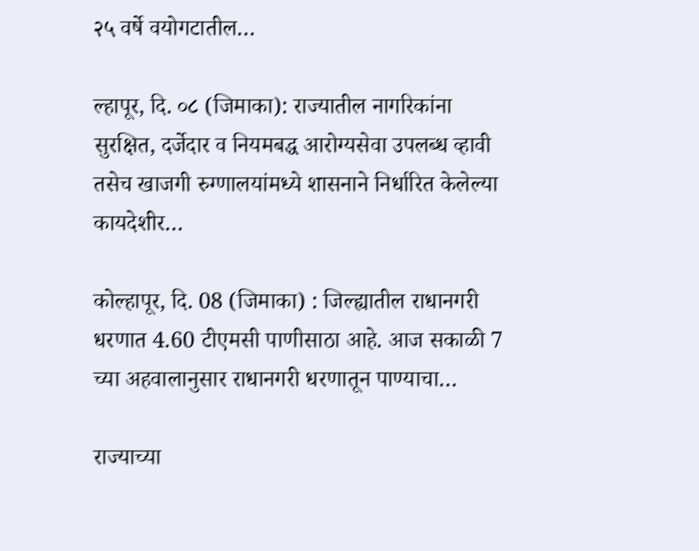२५ वर्षे वयोगटातील…

ल्हापूर, दि. ०८ (जिमाका): राज्यातील नागरिकांना सुरक्षित, दर्जेदार व नियमबद्ध आरोग्यसेवा उपलब्ध व्हावी तसेच खाजगी रुग्णालयांमध्ये शासनाने निर्धारित केलेल्या कायदेशीर…

कोल्हापूर, दि. 08 (जिमाका) : जिल्ह्यातील राधानगरी धरणात 4.60 टीएमसी पाणीसाठा आहे. आज सकाळी 7 च्या अहवालानुसार राधानगरी धरणातून पाण्याचा…

राज्याच्या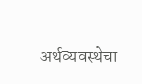अर्थव्यवस्थेचा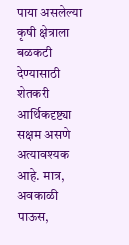पाया असलेल्या कृषी क्षेत्राला बळकटी देण्यासाठी शेतकरी आर्थिकदृष्ट्या सक्षम असणे अत्यावश्यक आहे. मात्र, अवकाळी पाऊस,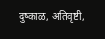दुष्काळ, अतिवृष्टी,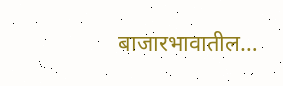बाजारभावातील…